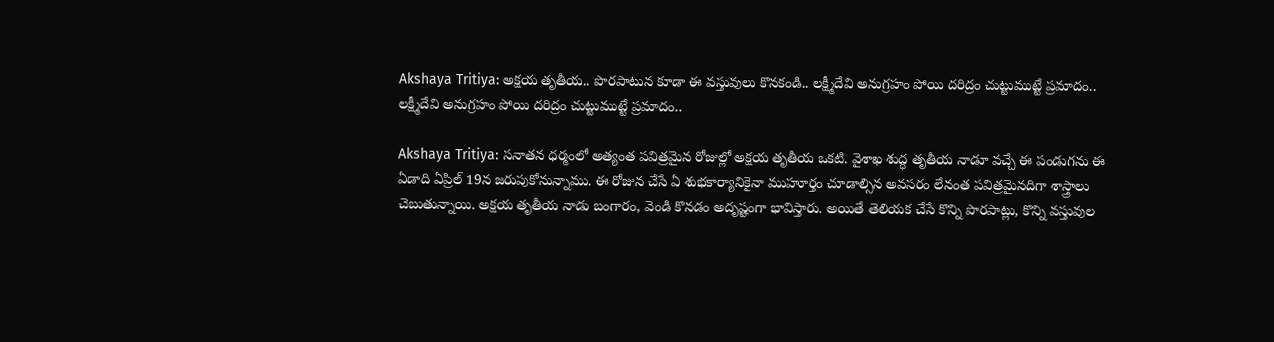Akshaya Tritiya: అక్షయ తృతీయ.. పొరపాటున కూడా ఈ వస్తువులు కొనకండి.. లక్ష్మీదేవి అనుగ్రహం పోయి దరిద్రం చుట్టుముట్టే ప్రమాదం..
లక్ష్మీదేవి అనుగ్రహం పోయి దరిద్రం చుట్టుముట్టే ప్రమాదం..

Akshaya Tritiya: సనాతన ధర్మంలో అత్యంత పవిత్రమైన రోజుల్లో అక్షయ తృతీయ ఒకటి. వైశాఖ శుద్ధ తృతీయ నాడూ వచ్చే ఈ పండుగను ఈ ఏడాది ఏప్రిల్ 19న జరుపుకోనున్నాము. ఈ రోజున చేసే ఏ శుభకార్యానికైనా ముహూర్తం చూడాల్సిన అవసరం లేనంత పవిత్రమైనదిగా శాస్త్రాలు చెబుతున్నాయి. అక్షయ తృతీయ నాడు బంగారం, వెండి కొనడం అదృష్టంగా భావిస్తారు. అయితే తెలియక చేసే కొన్ని పొరపాట్లు, కొన్ని వస్తువుల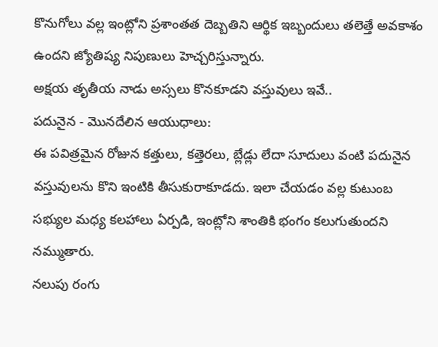కొనుగోలు వల్ల ఇంట్లోని ప్రశాంతత దెబ్బతిని ఆర్థిక ఇబ్బందులు తలెత్తే అవకాశం ఉందని జ్యోతిష్య నిపుణులు హెచ్చరిస్తున్నారు.
అక్షయ తృతీయ నాడు అస్సలు కొనకూడని వస్తువులు ఇవే..
పదునైన - మొనదేలిన ఆయుధాలు:
ఈ పవిత్రమైన రోజున కత్తులు, కత్తెరలు, బ్లేడ్లు లేదా సూదులు వంటి పదునైన వస్తువులను కొని ఇంటికి తీసుకురాకూడదు. ఇలా చేయడం వల్ల కుటుంబ సభ్యుల మధ్య కలహాలు ఏర్పడి, ఇంట్లోని శాంతికి భంగం కలుగుతుందని నమ్ముతారు.
నలుపు రంగు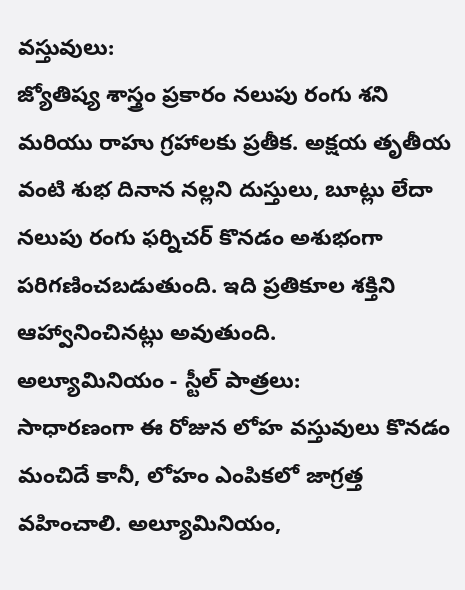వస్తువులు:
జ్యోతిష్య శాస్త్రం ప్రకారం నలుపు రంగు శని మరియు రాహు గ్రహాలకు ప్రతీక. అక్షయ తృతీయ వంటి శుభ దినాన నల్లని దుస్తులు, బూట్లు లేదా నలుపు రంగు ఫర్నిచర్ కొనడం అశుభంగా పరిగణించబడుతుంది. ఇది ప్రతికూల శక్తిని ఆహ్వానించినట్లు అవుతుంది.
అల్యూమినియం - స్టీల్ పాత్రలు:
సాధారణంగా ఈ రోజున లోహ వస్తువులు కొనడం మంచిదే కానీ, లోహం ఎంపికలో జాగ్రత్త వహించాలి. అల్యూమినియం,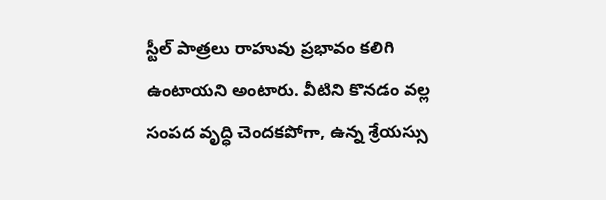స్టీల్ పాత్రలు రాహువు ప్రభావం కలిగి ఉంటాయని అంటారు. వీటిని కొనడం వల్ల సంపద వృద్ధి చెందకపోగా, ఉన్న శ్రేయస్సు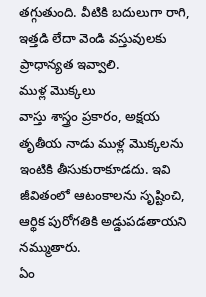తగ్గుతుంది. వీటికి బదులుగా రాగి, ఇత్తడి లేదా వెండి వస్తువులకు ప్రాధాన్యత ఇవ్వాలి.
ముళ్ల మొక్కలు
వాస్తు శాస్త్రం ప్రకారం, అక్షయ తృతీయ నాడు ముళ్ల మొక్కలను ఇంటికి తీసుకురాకూడదు. ఇవి జీవితంలో ఆటంకాలను సృష్టించి, ఆర్థిక పురోగతికి అడ్డుపడతాయని నమ్ముతారు.
ఏం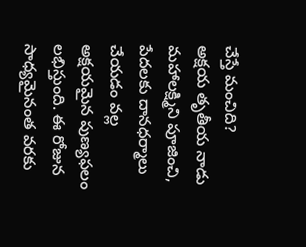చేస్తే మంచిది?
అక్షయ తృతీయ నాడు మహాలక్ష్మిని పూజించి, పేదలకు దానధర్మాలు చేయడం వల్ల అక్షయమైన పుణ్యఫలం లభిస్తుంది. ఈ రోజున సాధ్యమైనంత వరకు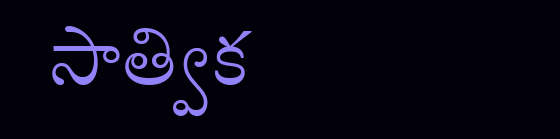సాత్విక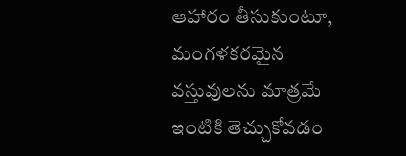ఆహారం తీసుకుంటూ, మంగళకరమైన వస్తువులను మాత్రమే ఇంటికి తెచ్చుకోవడం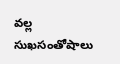వల్ల సుఖసంతోషాలు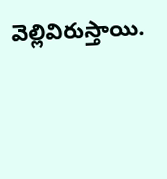వెల్లివిరుస్తాయి.